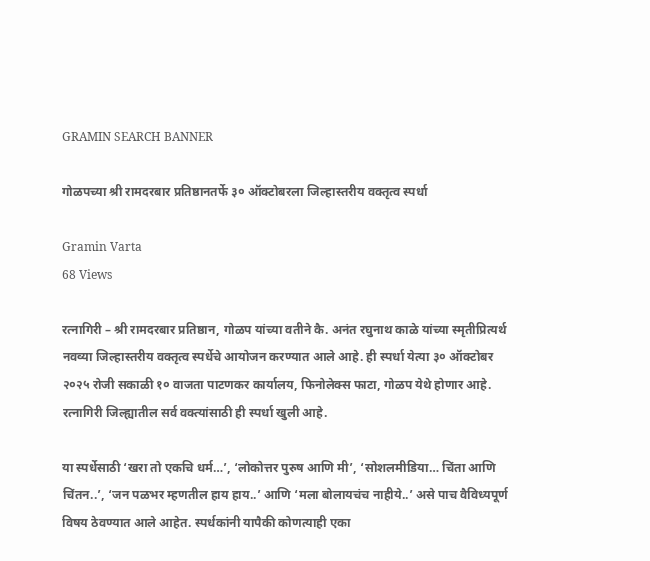GRAMIN SEARCH BANNER

गोळपच्या श्री रामदरबार प्रतिष्ठानतर्फे ३० ऑक्टोबरला जिल्हास्तरीय वक्तृत्व स्पर्धा

Gramin Varta
68 Views

रत्नागिरी – श्री रामदरबार प्रतिष्ठान, गोळप यांच्या वतीने कै. अनंत रघुनाथ काळे यांच्या स्मृतीप्रित्यर्थ नवव्या जिल्हास्तरीय वक्तृत्व स्पर्धेचे आयोजन करण्यात आले आहे. ही स्पर्धा येत्या ३० ऑक्टोबर २०२५ रोजी सकाळी १० वाजता पाटणकर कार्यालय, फिनोलेक्स फाटा, गोळप येथे होणार आहे. रत्नागिरी जिल्ह्यातील सर्व वक्त्यांसाठी ही स्पर्धा खुली आहे.

या स्पर्धेसाठी ‘खरा तो एकचि धर्म…’, ‘लोकोत्तर पुरुष आणि मी’, ‘सोशलमीडिया… चिंता आणि चिंतन..’, ‘जन पळभर म्हणतील हाय हाय..’ आणि ‘मला बोलायचंच नाहीये..’ असे पाच वैविध्यपूर्ण विषय ठेवण्यात आले आहेत. स्पर्धकांनी यापैकी कोणत्याही एका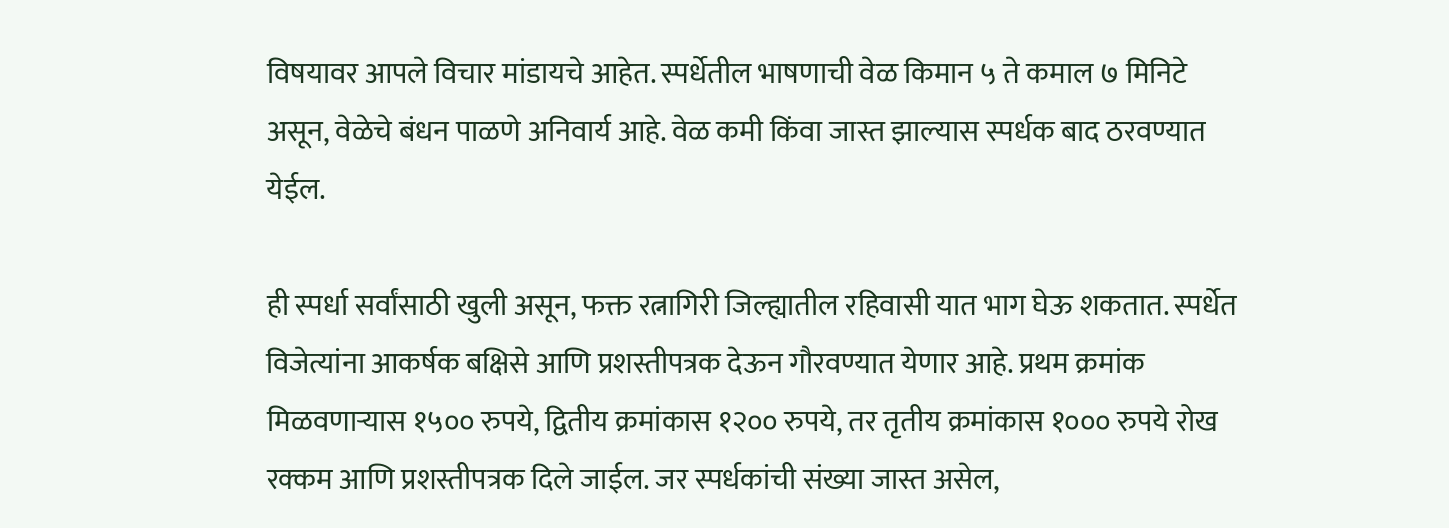विषयावर आपले विचार मांडायचे आहेत. स्पर्धेतील भाषणाची वेळ किमान ५ ते कमाल ७ मिनिटे असून, वेळेचे बंधन पाळणे अनिवार्य आहे. वेळ कमी किंवा जास्त झाल्यास स्पर्धक बाद ठरवण्यात येईल.

ही स्पर्धा सर्वांसाठी खुली असून, फक्त रत्नागिरी जिल्ह्यातील रहिवासी यात भाग घेऊ शकतात. स्पर्धेत विजेत्यांना आकर्षक बक्षिसे आणि प्रशस्तीपत्रक देऊन गौरवण्यात येणार आहे. प्रथम क्रमांक मिळवणाऱ्यास १५०० रुपये, द्वितीय क्रमांकास १२०० रुपये, तर तृतीय क्रमांकास १००० रुपये रोख रक्कम आणि प्रशस्तीपत्रक दिले जाईल. जर स्पर्धकांची संख्या जास्त असेल,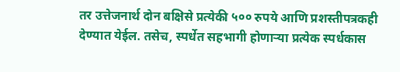तर उत्तेजनार्थ दोन बक्षिसे प्रत्येकी ५०० रुपये आणि प्रशस्तीपत्रकही देण्यात येईल. तसेच, स्पर्धेत सहभागी होणाऱ्या प्रत्येक स्पर्धकास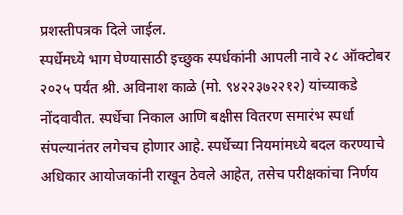प्रशस्तीपत्रक दिले जाईल.
स्पर्धेमध्ये भाग घेण्यासाठी इच्छुक स्पर्धकांनी आपली नावे २८ ऑक्टोबर २०२५ पर्यंत श्री. अविनाश काळे (मो. ९४२२३७२२१२) यांच्याकडे नोंदवावीत. स्पर्धेचा निकाल आणि बक्षीस वितरण समारंभ स्पर्धा संपल्यानंतर लगेचच होणार आहे. स्पर्धेच्या नियमांमध्ये बदल करण्याचे अधिकार आयोजकांनी राखून ठेवले आहेत, तसेच परीक्षकांचा निर्णय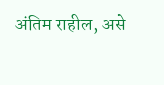अंतिम राहील, असे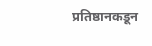प्रतिष्ठानकडून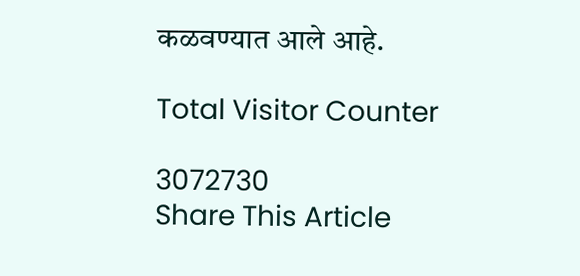कळवण्यात आले आहे.

Total Visitor Counter

3072730
Share This Article